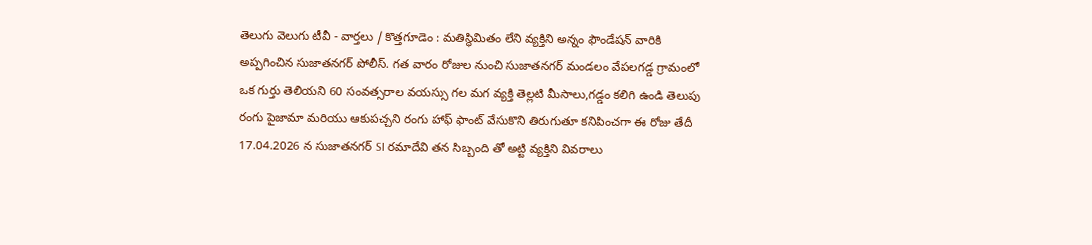తెలుగు వెలుగు టీవీ - వార్తలు / కొత్తగూడెం : మతిస్థిమితం లేని వ్యక్తిని అన్నం ఫౌండేషన్ వారికి అప్పగించిన సుజాతనగర్ పోలీస్. గత వారం రోజుల నుంచి సుజాతనగర్ మండలం వేపలగడ్డ గ్రామంలో ఒక గుర్తు తెలియని 60 సంవత్సరాల వయస్సు గల మగ వ్యక్తి తెల్లటి మీసాలు,గడ్డం కలిగి ఉండి తెలుపు రంగు పైజామా మరియు ఆకుపచ్చని రంగు హాఫ్ ఫాంట్ వేసుకొని తిరుగుతూ కనిపించగా ఈ రోజు తేదీ 17.04.2026 న సుజాతనగర్ SI రమాదేవి తన సిబ్బంది తో అట్టి వ్యక్తిని వివరాలు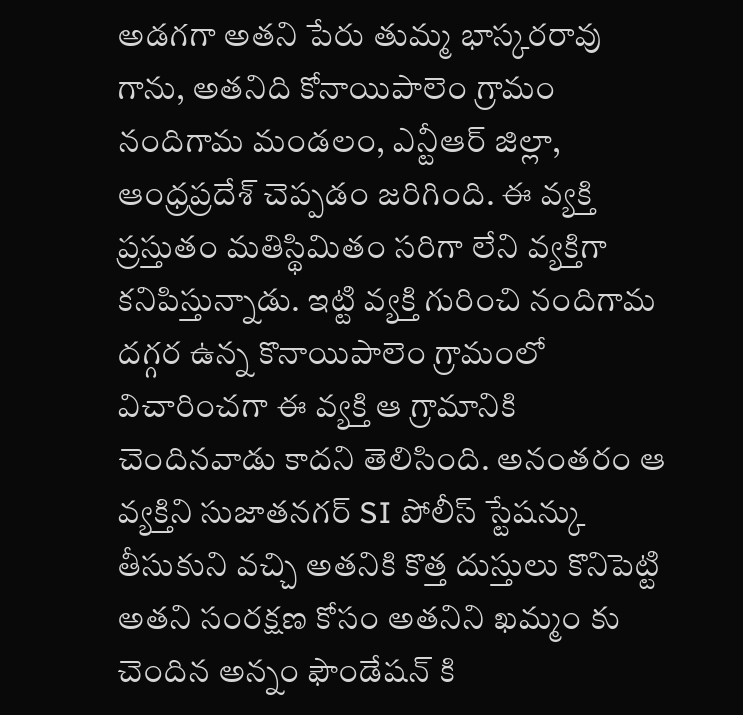అడగగా అతని పేరు తుమ్మ భాస్కరరావు గాను, అతనిది కోనాయిపాలెం గ్రామం నందిగామ మండలం, ఎన్టీఆర్ జిల్లా, ఆంధ్రప్రదేశ్ చెప్పడం జరిగింది. ఈ వ్యక్తి ప్రస్తుతం మతిస్థిమితం సరిగా లేని వ్యక్తిగా కనిపిస్తున్నాడు. ఇట్టి వ్యక్తి గురించి నందిగామ దగ్గర ఉన్న కొనాయిపాలెం గ్రామంలో విచారించగా ఈ వ్యక్తి ఆ గ్రామానికి చెందినవాడు కాదని తెలిసింది. అనంతరం ఆ వ్యక్తిని సుజాతనగర్ SI పోలీస్ స్టేషన్కు తీసుకుని వచ్చి అతనికి కొత్త దుస్తులు కొనిపెట్టి అతని సంరక్షణ కోసం అతనిని ఖమ్మం కు చెందిన అన్నం ఫౌండేషన్ కి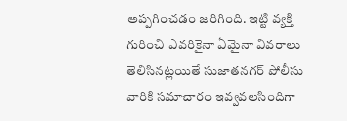అప్పగించడం జరిగింది. ఇట్టి వ్యక్తి గురించి ఎవరికైనా ఏమైనా వివరాలు తెలిసినట్లయితే సుజాతనగర్ పోలీసు వారికి సమాచారం ఇవ్వవలసిందిగా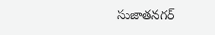సుజాతనగర్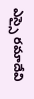ఎస్సై రమాదేవి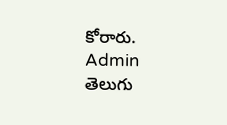కోరారు.
Admin
తెలుగు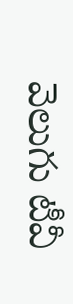వెలుగు టీవీ